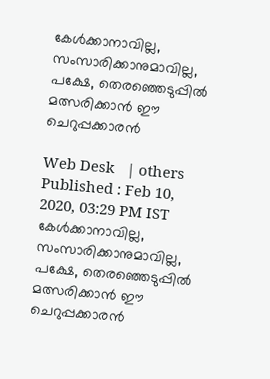കേള്‍ക്കാനാവില്ല, സംസാരിക്കാനുമാവില്ല, പക്ഷേ, തെരഞ്ഞെടുപ്പില്‍ മത്സരിക്കാന്‍ ഈ ചെറുപ്പക്കാരന്‍

Web Desk   | others
Published : Feb 10, 2020, 03:29 PM IST
കേള്‍ക്കാനാവില്ല, സംസാരിക്കാനുമാവില്ല, പക്ഷേ, തെരഞ്ഞെടുപ്പില്‍ മത്സരിക്കാന്‍ ഈ ചെറുപ്പക്കാരന്‍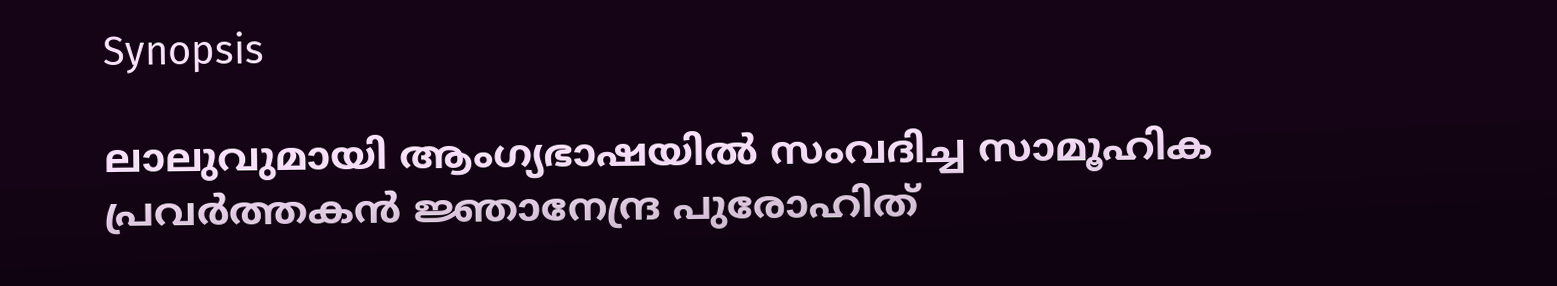Synopsis

ലാലുവുമായി ആംഗ്യഭാഷയിൽ സംവദിച്ച സാമൂഹിക പ്രവർത്തകൻ ജ്ഞാനേന്ദ്ര പുരോഹിത്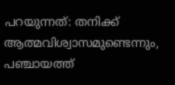പറയുന്നത്: തനിക്ക് ആത്മവിശ്വാസമുണ്ടെന്നും, പഞ്ചായത്ത്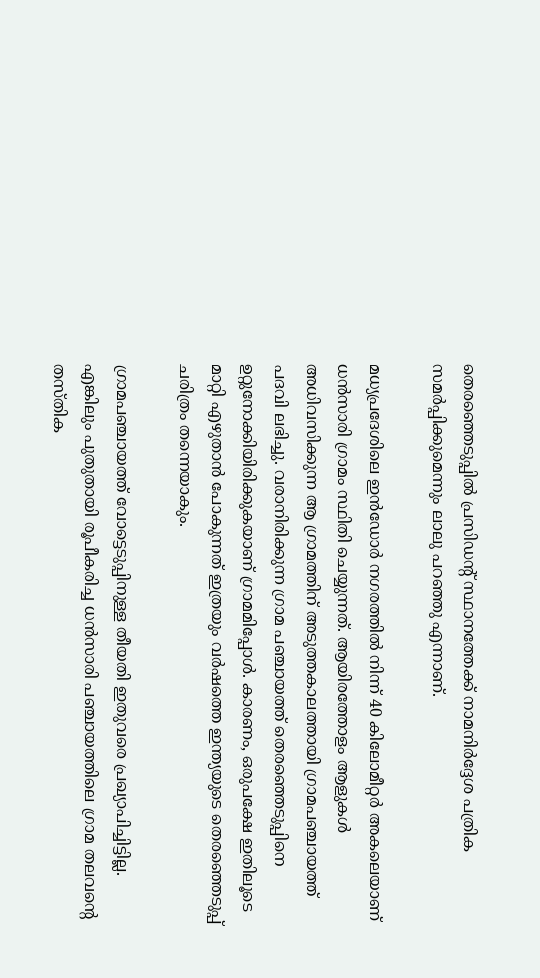തെരഞ്ഞെടുപ്പിൽ പ്രസിഡന്റ് സ്ഥാനത്തേക്ക് നാമനിർദ്ദേശ പത്രിക സമർപ്പിക്കുമെന്നും ലാലു പറഞ്ഞു എന്നാണ്.

മധ്യപ്രദേശിലെ ഇൻഡോർ നഗരത്തിൽ നിന്ന് 40 കിലോമീറ്റർ അകലെയാണ് ധൻസാരി ഗ്രാമം സ്ഥിതി ചെയ്യുന്നത്. ആയിരത്തോളം ആളുകൾ അധിവസിക്കുന്ന ആ ഗ്രാമത്തിന് അടുത്തകാലത്തായി ഗ്രാമപഞ്ചായത്ത് പദവി ലഭിച്ചു. വരാനിരിക്കുന്ന ഗ്രാമ പഞ്ചായത്ത് തെരഞ്ഞെടുപ്പിനെ ഉറ്റുനോക്കിയിരിക്കുകയാണ് ഗ്രാമമിപ്പോൾ. കാരണം, ഒരുപക്ഷേ ഇതിലൂടെ മാറ്റി എഴുതാൻ പോകുന്നത് ഇത്രയും വർഷത്തെ ഇന്ത്യയുടെ തെരഞ്ഞെടുപ്പ് ചരിത്രം തന്നെയാകും.

ഗ്രാമപഞ്ചായത്ത് വോട്ടെടുപ്പിനുള്ള തീയതി ഇതുവരെ പ്രഖ്യാപിച്ചിട്ടില്ല. എങ്കിലും പുതുതായി രൂപീകരിച്ച ധൻസാരി പഞ്ചായത്തിലെ ഗ്രാമ തലവൻ്റെ തസ്തിക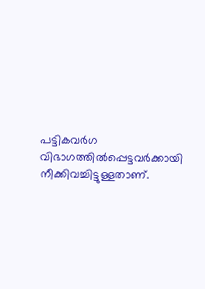പട്ടികവർഗ വിഭാഗത്തിൽപ്പെട്ടവർക്കായി നീക്കിവച്ചിട്ടുള്ളതാണ്.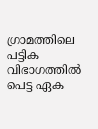ഗ്രാമത്തിലെ പട്ടിക വിഭാഗത്തിൽ പെട്ട ഏക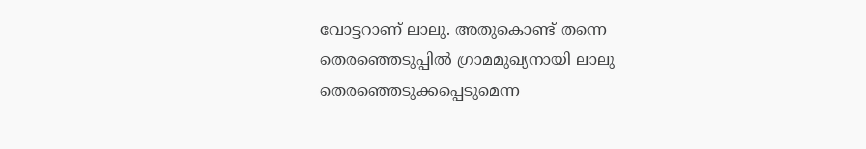വോട്ടറാണ് ലാലു. അതുകൊണ്ട് തന്നെ തെരഞ്ഞെടുപ്പിൽ ഗ്രാമമുഖ്യനായി ലാലു തെരഞ്ഞെടുക്കപ്പെടുമെന്ന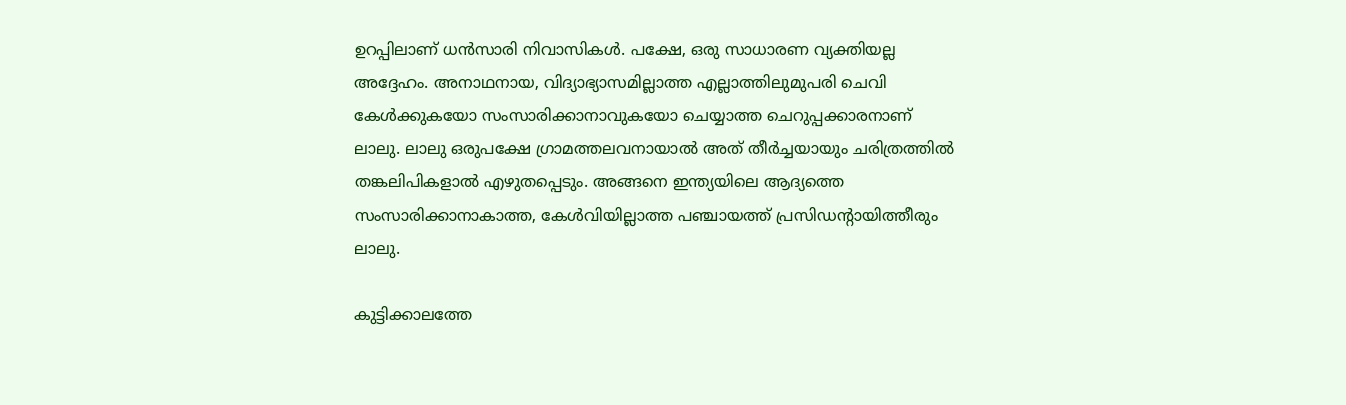ഉറപ്പിലാണ് ധൻസാരി നിവാസികൾ. പക്ഷേ, ഒരു സാധാരണ വ്യക്തിയല്ല അദ്ദേഹം. അനാഥനായ, വിദ്യാഭ്യാസമില്ലാത്ത എല്ലാത്തിലുമുപരി ചെവി കേള്‍ക്കുകയോ സംസാരിക്കാനാവുകയോ ചെയ്യാത്ത ചെറുപ്പക്കാരനാണ് ലാലു. ലാലു ഒരുപക്ഷേ ഗ്രാമത്തലവനായാൽ അത് തീർച്ചയായും ചരിത്രത്തില്‍  തങ്കലിപികളാൽ എഴുതപ്പെടും. അങ്ങനെ ഇന്ത്യയിലെ ആദ്യത്തെ സംസാരിക്കാനാകാത്ത, കേള്‍വിയില്ലാത്ത പഞ്ചായത്ത് പ്രസിഡന്റായിത്തീരും ലാലു.

കുട്ടിക്കാലത്തേ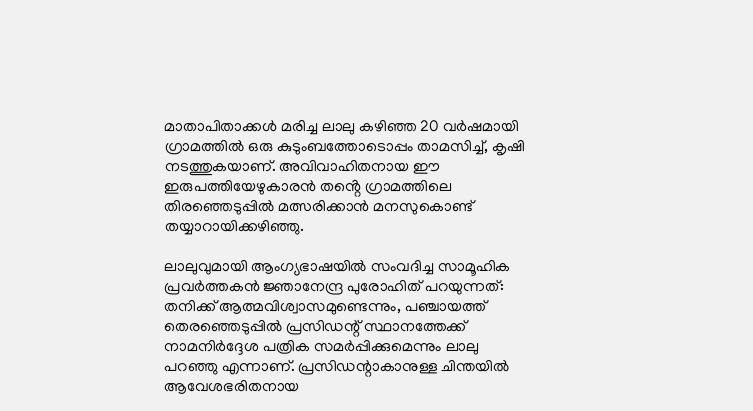മാതാപിതാക്കൾ മരിച്ച ലാലു കഴിഞ്ഞ 20 വർഷമായി ഗ്രാമത്തിൽ ഒരു കുടുംബത്തോടൊപ്പം താമസിച്ച്, കൃഷി നടത്തുകയാണ്. അവിവാഹിതനായ ഈ ഇരുപത്തിയേഴുകാരൻ തൻ്റെ ഗ്രാമത്തിലെ തിരഞ്ഞെടുപ്പിൽ മത്സരിക്കാൻ മനസുകൊണ്ട് തയ്യാറായിക്കഴിഞ്ഞു.

ലാലുവുമായി ആംഗ്യഭാഷയിൽ സംവദിച്ച സാമൂഹിക പ്രവർത്തകൻ ജ്ഞാനേന്ദ്ര പുരോഹിത് പറയുന്നത്: തനിക്ക് ആത്മവിശ്വാസമുണ്ടെന്നും, പഞ്ചായത്ത് തെരഞ്ഞെടുപ്പിൽ പ്രസിഡന്റ് സ്ഥാനത്തേക്ക് നാമനിർദ്ദേശ പത്രിക സമർപ്പിക്കുമെന്നും ലാലു പറഞ്ഞു എന്നാണ്. പ്രസിഡന്റാകാനുള്ള ചിന്തയിൽ ആവേശഭരിതനായ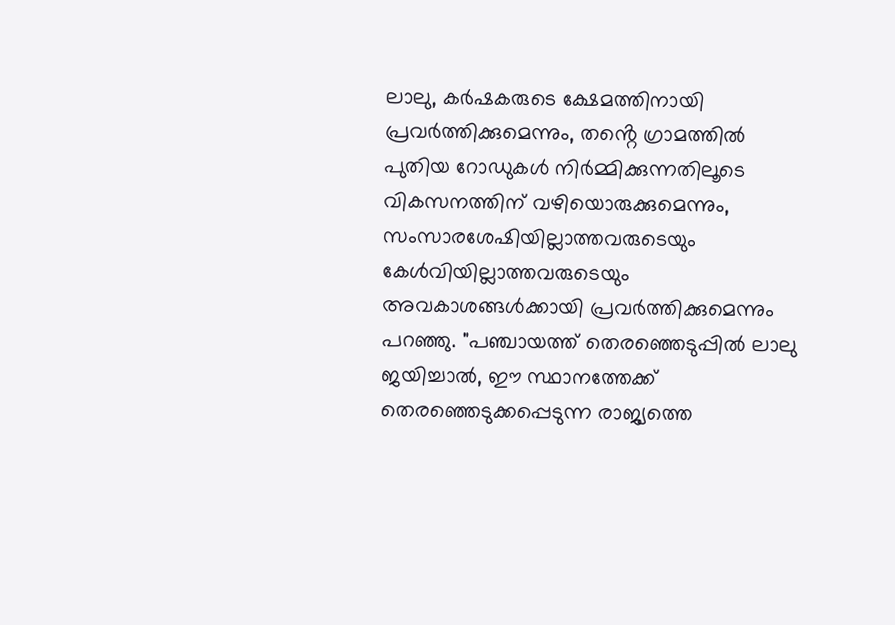ലാലു, കർഷകരുടെ ക്ഷേമത്തിനായി പ്രവർത്തിക്കുമെന്നും, തൻ്റെ ഗ്രാമത്തിൽ പുതിയ റോഡുകൾ നിർമ്മിക്കുന്നതിലൂടെ വികസനത്തിന് വഴിയൊരുക്കുമെന്നും, സംസാരശേഷിയില്ലാത്തവരുടെയും കേള്‍വിയില്ലാത്തവരുടെയും അവകാശങ്ങൾക്കായി പ്രവർത്തിക്കുമെന്നും പറഞ്ഞു. "പഞ്ചായത്ത് തെരഞ്ഞെടുപ്പിൽ ലാലു ജയിച്ചാൽ, ഈ സ്ഥാനത്തേക്ക് തെരഞ്ഞെടുക്കപ്പെടുന്ന രാജ്യത്തെ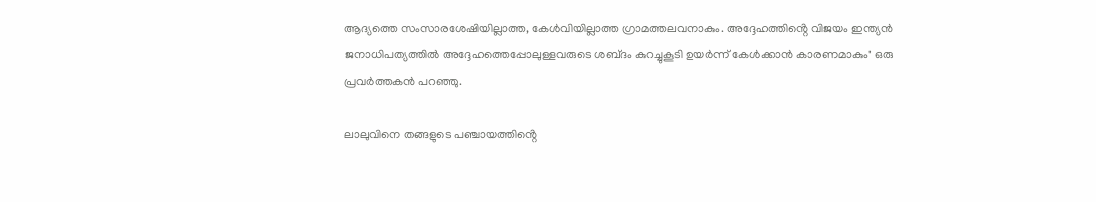ആദ്യത്തെ സംസാരശേഷിയില്ലാത്ത, കേള്‍വിയില്ലാത്ത ഗ്രാമത്തലവനാകും. അദ്ദേഹത്തിൻ്റെ വിജയം ഇന്ത്യൻ ജനാധിപത്യത്തിൽ അദ്ദേഹത്തെപ്പോലുള്ളവരുടെ ശബ്‌ദം കുറച്ചുകൂടി ഉയർന്ന് കേൾക്കാൻ കാരണമാകും" ഒരു പ്രവർത്തകൻ പറഞ്ഞു.

ലാലുവിനെ തങ്ങളുടെ പഞ്ചായത്തിൻ്റെ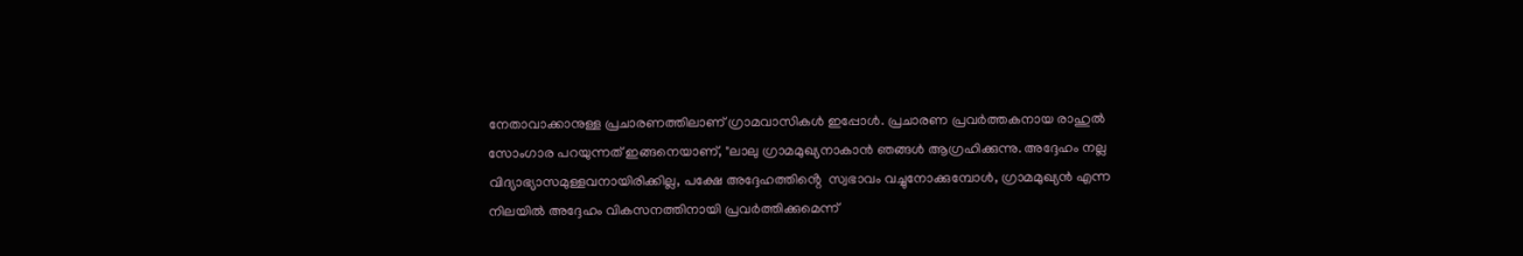നേതാവാക്കാനുള്ള പ്രചാരണത്തിലാണ് ഗ്രാമവാസികൾ ഇപ്പോൾ. പ്രചാരണ പ്രവർത്തകനായ രാഹുൽ സോംഗാര പറയുന്നത് ഇങ്ങനെയാണ്, "ലാലു ഗ്രാമമുഖ്യനാകാൻ ഞങ്ങൾ ആഗ്രഹിക്കുന്നു. അദ്ദേഹം നല്ല വിദ്യാഭ്യാസമുള്ളവനായിരിക്കില്ല, പക്ഷേ അദ്ദേഹത്തിൻ്റെ  സ്വഭാവം വച്ചുനോക്കുമ്പോൾ, ഗ്രാമമുഖ്യൻ എന്ന നിലയിൽ അദ്ദേഹം വികസനത്തിനായി പ്രവർത്തിക്കുമെന്ന്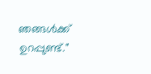ഞങ്ങൾക്ക് ഉറപ്പുണ്ട്."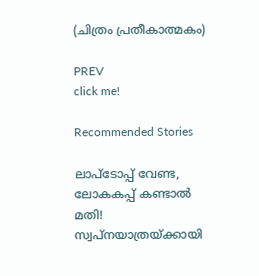(ചിത്രം പ്രതീകാത്മകം)

PREV
click me!

Recommended Stories

ലാപ്ടോപ്പ് വേണ്ട, ലോകകപ്പ് കണ്ടാല്‍ മതി! സ്വപ്നയാത്രയ്ക്കായി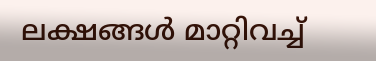ലക്ഷങ്ങൾ മാറ്റിവച്ച്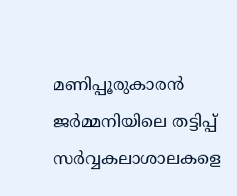മണിപ്പൂരുകാരൻ
ജർമ്മനിയിലെ തട്ടിപ്പ് സർവ്വകലാശാലകളെ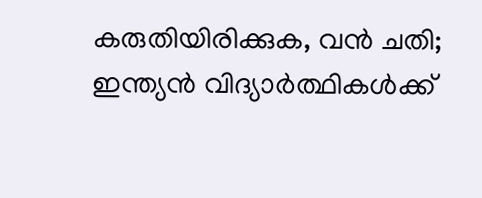കരുതിയിരിക്കുക, വൻ ചതി; ഇന്ത്യൻ വിദ്യാർത്ഥികൾക്ക്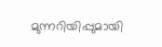മുന്നറിയിപ്പുമായി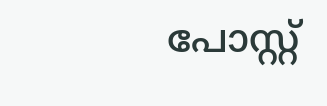പോസ്റ്റ്